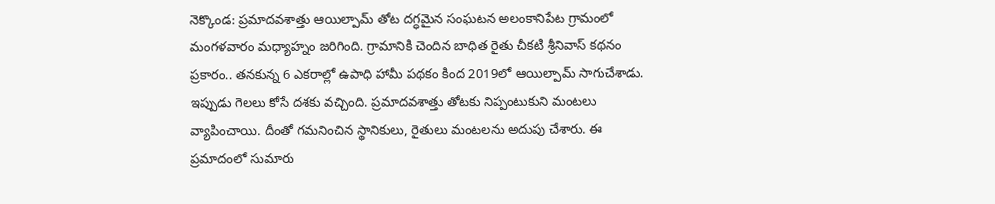నెక్కొండ: ప్రమాదవశాత్తు ఆయిల్పామ్ తోట దగ్ధమైన సంఘటన అలంకానిపేట గ్రామంలో మంగళవారం మధ్యాహ్నం జరిగింది. గ్రామానికి చెందిన బాధిత రైతు చీకటి శ్రీనివాస్ కథనం ప్రకారం.. తనకున్న 6 ఎకరాల్లో ఉపాధి హామీ పథకం కింద 2019లో ఆయిల్పామ్ సాగుచేశాడు. ఇప్పుడు గెలలు కోసే దశకు వచ్చింది. ప్రమాదవశాత్తు తోటకు నిప్పంటుకుని మంటలు వ్యాపించాయి. దీంతో గమనించిన స్థానికులు, రైతులు మంటలను అదుపు చేశారు. ఈ ప్రమాదంలో సుమారు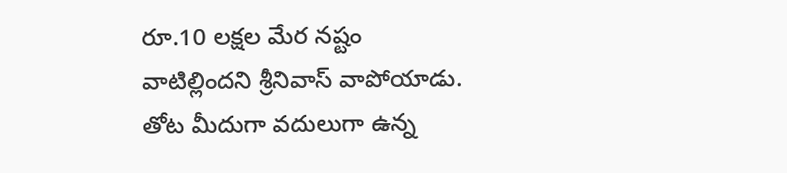రూ.10 లక్షల మేర నష్టం వాటిల్లిందని శ్రీనివాస్ వాపోయాడు. తోట మీదుగా వదులుగా ఉన్న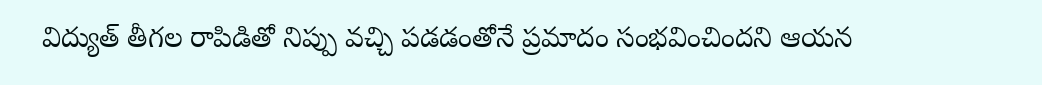విద్యుత్ తీగల రాపిడితో నిప్పు వచ్చి పడడంతోనే ప్రమాదం సంభవించిందని ఆయన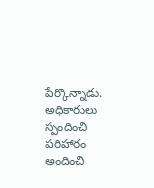పేర్కొన్నాడు. అధికారులు స్పందించి పరిహారం అందించి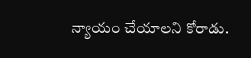న్యాయం చేయాలని కోరాడు.